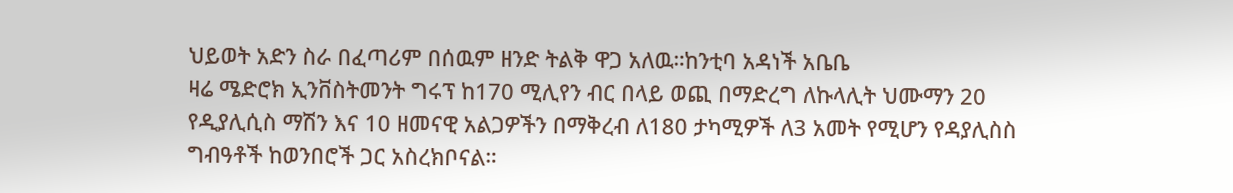ህይወት አድን ስራ በፈጣሪም በሰዉም ዘንድ ትልቅ ዋጋ አለዉ።ከንቲባ አዳነች አቤቤ
ዛሬ ሜድሮክ ኢንቨስትመንት ግሩፕ ከ170 ሚሊየን ብር በላይ ወጪ በማድረግ ለኩላሊት ህሙማን 20 የዲያሊሲስ ማሽን እና 10 ዘመናዊ አልጋዎችን በማቅረብ ለ180 ታካሚዎች ለ3 አመት የሚሆን የዳያሊስስ ግብዓቶች ከወንበሮች ጋር አስረክቦናል።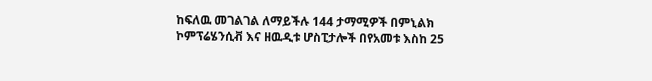ከፍለዉ መገልገል ለማይችሉ 144 ታማሚዎች በምኒልክ ኮምፕሬሄንሲቭ እና ዘዉዲቱ ሆስፒታሎች በየአመቱ እስከ 25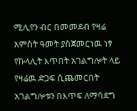ሚሊየን ብር በመመደብ የዛሬ አምስት ዓመት ያስጀመርነዉ ነፃ የኩላሊት እጥበት አገልግሎት ላይ የዛሬዉ ድጋፍ ሲጨመርበት አገልግሎቱን በእጥፍ ለማሳደግ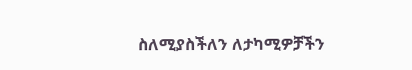ስለሚያስችለን ለታካሚዎቻችን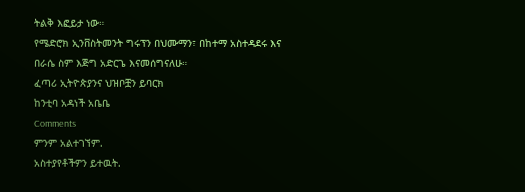ትልቅ እፎይታ ነው።
የሜድሮክ ኢንቨስትመንት ግሩፕን በህሙማን፣ በከተማ አስተዳደሩ እና በራሴ ስም እጅግ አድርጌ እናመሰግናለሁ።
ፈጣሪ ኢትዮጵያንና ህዝቦቿን ይባርክ
ከንቲባ አዳነች አቤቤ
Comments
ምንም አልተገኘም.
አስተያየቶችዎን ይተዉት.